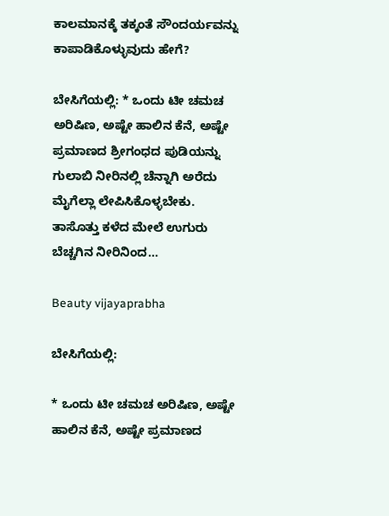ಕಾಲಮಾನಕ್ಕೆ ತಕ್ಕಂತೆ ಸೌಂದರ್ಯವನ್ನು ಕಾಪಾಡಿಕೊಳ್ಳುವುದು ಹೇಗೆ?

ಬೇಸಿಗೆಯಲ್ಲಿ: * ಒಂದು ಟೀ ಚಮಚ ಅರಿಷಿಣ, ಅಷ್ಟೇ ಹಾಲಿನ ಕೆನೆ, ಅಷ್ಟೇ ಪ್ರಮಾಣದ ಶ್ರೀಗಂಧದ ಪುಡಿಯನ್ನು ಗುಲಾಬಿ ನೀರಿನಲ್ಲಿ ಚೆನ್ನಾಗಿ ಅರೆದು ಮೈಗೆಲ್ಲಾ ಲೇಪಿಸಿಕೊಳ್ಳಬೇಕು. ತಾಸೊತ್ತು ಕಳೆದ ಮೇಲೆ ಉಗುರು ಬೆಚ್ಚಗಿನ ನೀರಿನಿಂದ…

Beauty vijayaprabha

ಬೇಸಿಗೆಯಲ್ಲಿ:

* ಒಂದು ಟೀ ಚಮಚ ಅರಿಷಿಣ, ಅಷ್ಟೇ ಹಾಲಿನ ಕೆನೆ, ಅಷ್ಟೇ ಪ್ರಮಾಣದ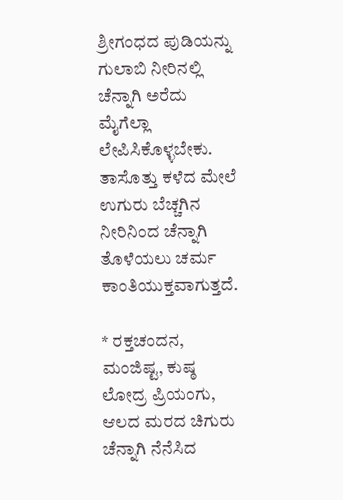ಶ್ರೀಗಂಧದ ಪುಡಿಯನ್ನು ಗುಲಾಬಿ ನೀರಿನಲ್ಲಿ ಚೆನ್ನಾಗಿ ಅರೆದು ಮೈಗೆಲ್ಲಾ ಲೇಪಿಸಿಕೊಳ್ಳಬೇಕು. ತಾಸೊತ್ತು ಕಳೆದ ಮೇಲೆ ಉಗುರು ಬೆಚ್ಚಗಿನ ನೀರಿನಿಂದ ಚೆನ್ನಾಗಿ ತೊಳೆಯಲು ಚರ್ಮ ಕಾಂತಿಯುಕ್ತವಾಗುತ್ತದೆ.

* ರಕ್ತಚಂದನ, ಮಂಜಿಷ್ಟ, ಕುಷ್ಠ ಲೋದ್ರ ಪ್ರಿಯಂಗು, ಆಲದ ಮರದ ಚಿಗುರು ಚೆನ್ನಾಗಿ ನೆನೆಸಿದ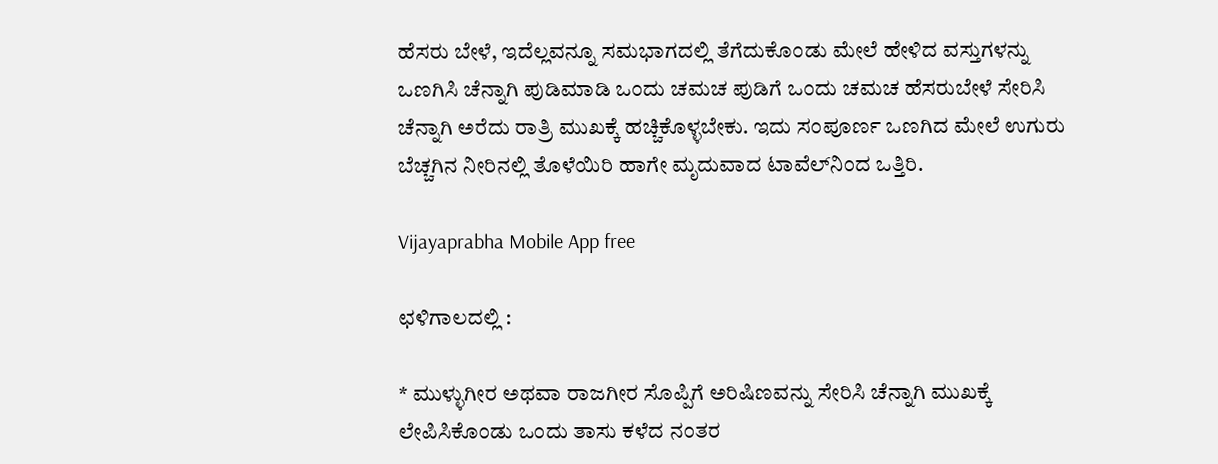ಹೆಸರು ಬೇಳೆ, ಇದೆಲ್ಲವನ್ನೂ ಸಮಭಾಗದಲ್ಲಿ ತೆಗೆದುಕೊಂಡು ಮೇಲೆ ಹೇಳಿದ ವಸ್ತುಗಳನ್ನು ಒಣಗಿಸಿ ಚೆನ್ನಾಗಿ ಪುಡಿಮಾಡಿ ಒಂದು ಚಮಚ ಪುಡಿಗೆ ಒಂದು ಚಮಚ ಹೆಸರುಬೇಳೆ ಸೇರಿಸಿ ಚೆನ್ನಾಗಿ ಅರೆದು ರಾತ್ರಿ ಮುಖಕ್ಕೆ ಹಚ್ಚಿಕೊಳ್ಳಬೇಕು. ಇದು ಸಂಪೂರ್ಣ ಒಣಗಿದ ಮೇಲೆ ಉಗುರು ಬೆಚ್ಚಗಿನ ನೀರಿನಲ್ಲಿ ತೊಳೆಯಿರಿ ಹಾಗೇ ಮೃದುವಾದ ಟಾವೆಲ್‌ನಿಂದ ಒತ್ತಿರಿ.

Vijayaprabha Mobile App free

ಛಳಿಗಾಲದಲ್ಲಿ :

* ಮುಳ್ಳುಗೀರ ಅಥವಾ ರಾಜಗೀರ ಸೊಪ್ಪಿಗೆ ಅರಿಷಿಣವನ್ನು ಸೇರಿಸಿ ಚೆನ್ನಾಗಿ ಮುಖಕ್ಕೆ ಲೇಪಿಸಿಕೊಂಡು ಒಂದು ತಾಸು ಕಳೆದ ನಂತರ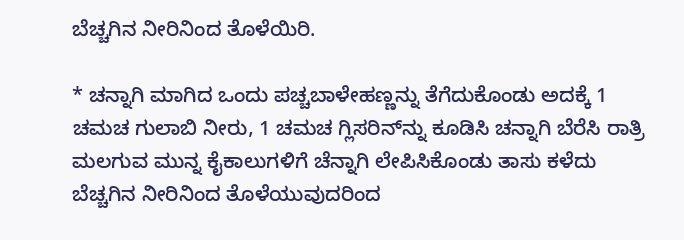ಬೆಚ್ಚಗಿನ ನೀರಿನಿಂದ ತೊಳೆಯಿರಿ.

* ಚನ್ನಾಗಿ ಮಾಗಿದ ಒಂದು ಪಚ್ಚಬಾಳೇಹಣ್ಣನ್ನು ತೆಗೆದುಕೊಂಡು ಅದಕ್ಕೆ 1 ಚಮಚ ಗುಲಾಬಿ ನೀರು, 1 ಚಮಚ ಗ್ಲಿಸರಿನ್‌ನ್ನು ಕೂಡಿಸಿ ಚನ್ನಾಗಿ ಬೆರೆಸಿ ರಾತ್ರಿ ಮಲಗುವ ಮುನ್ನ ಕೈಕಾಲುಗಳಿಗೆ ಚೆನ್ನಾಗಿ ಲೇಪಿಸಿಕೊಂಡು ತಾಸು ಕಳೆದು ಬೆಚ್ಚಗಿನ ನೀರಿನಿಂದ ತೊಳೆಯುವುದರಿಂದ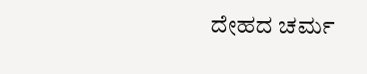ದೇಹದ ಚರ್ಮ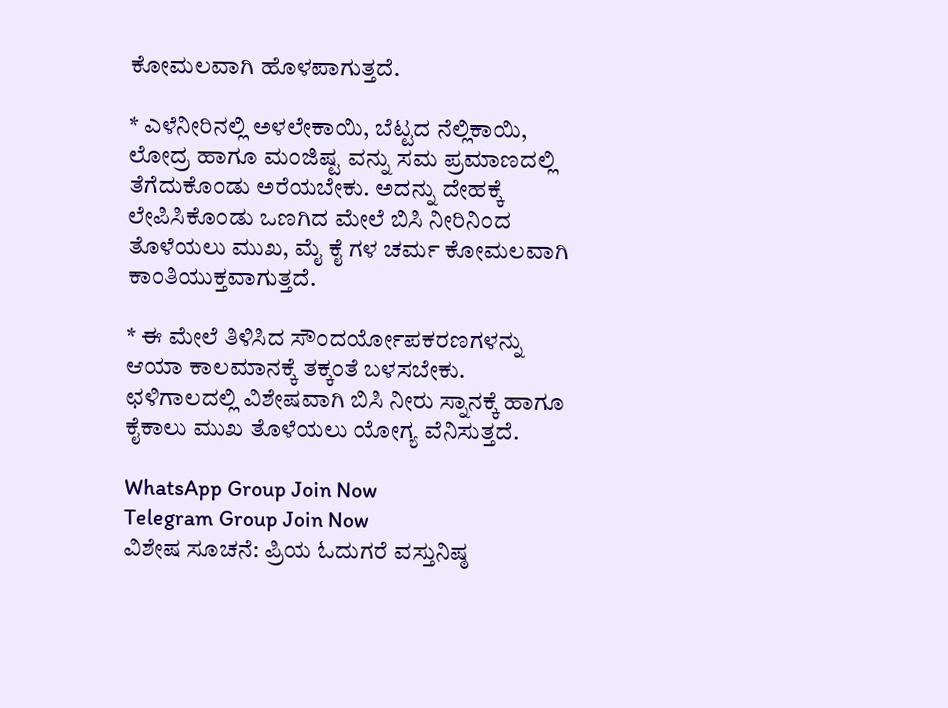ಕೋಮಲವಾಗಿ ಹೊಳಪಾಗುತ್ತದೆ.

* ಎಳೆನೀರಿನಲ್ಲಿ ಅಳಲೇಕಾಯಿ, ಬೆಟ್ಟದ ನೆಲ್ಲಿಕಾಯಿ, ಲೋದ್ರ ಹಾಗೂ ಮಂಜಿಷ್ಟ ವನ್ನು ಸಮ ಪ್ರಮಾಣದಲ್ಲಿ ತೆಗೆದುಕೊಂಡು ಅರೆಯಬೇಕು. ಅದನ್ನು ದೇಹಕ್ಕೆ ಲೇಪಿಸಿಕೊಂಡು ಒಣಗಿದ ಮೇಲೆ ಬಿಸಿ ನೀರಿನಿಂದ ತೊಳೆಯಲು ಮುಖ, ಮೈ ಕೈ ಗಳ ಚರ್ಮ ಕೋಮಲವಾಗಿ ಕಾಂತಿಯುಕ್ತವಾಗುತ್ತದೆ.

* ಈ ಮೇಲೆ ತಿಳಿಸಿದ ಸೌಂದರ್ಯೋಪಕರಣಗಳನ್ನು ಆಯಾ ಕಾಲಮಾನಕ್ಕೆ ತಕ್ಕಂತೆ ಬಳಸಬೇಕು. ಛಳಿಗಾಲದಲ್ಲಿ ವಿಶೇಷವಾಗಿ ಬಿಸಿ ನೀರು ಸ್ನಾನಕ್ಕೆ ಹಾಗೂ ಕೈಕಾಲು ಮುಖ ತೊಳೆಯಲು ಯೋಗ್ಯ ವೆನಿಸುತ್ತದೆ.

WhatsApp Group Join Now
Telegram Group Join Now
ವಿಶೇಷ ಸೂಚನೆ: ಪ್ರಿಯ ಓದುಗರೆ ವಸ್ತುನಿಷ್ಠ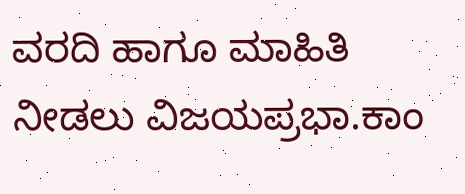ವರದಿ‌ ಹಾಗೂ ಮಾಹಿತಿ ನೀಡಲು ವಿಜಯಪ್ರಭಾ.ಕಾಂ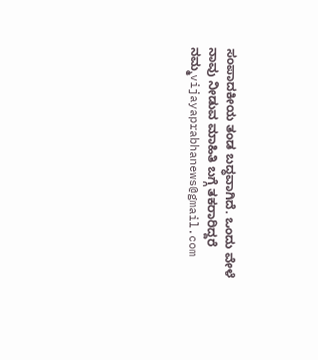ಸಂಪಾದಕೀಯ ತಂಡ ಬದ್ಧವಾಗಿದೆ. ಒಂದು ವೇಳೆ ನಾವು ನೀಡುವ ಮಾಹಿತಿ ಬಗ್ಗೆ ತಕರಾರಿದ್ದರೆ ನಮ್ಮ‌vijayaprabhanews@gmail.com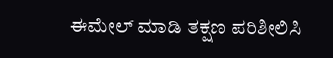ಈಮೇಲ್ ಮಾಡಿ ತಕ್ಷಣ ಪರಿಶೀಲಿಸಿ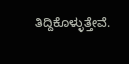ತಿದ್ದಿಕೊಳ್ಳುತ್ತೇವೆ.